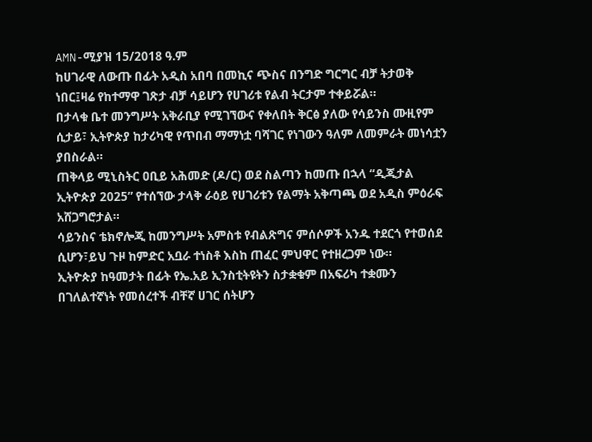AMN-ሚያዝ 15/2018 ዓ.ም
ከሀገራዊ ለውጡ በፊት አዲስ አበባ በመኪና ጭስና በንግድ ግርግር ብቻ ትታወቅ ነበር፤ዛሬ የከተማዋ ገጽታ ብቻ ሳይሆን የሀገሪቱ የልብ ትርታም ተቀይሯል።
በታላቁ ቤተ መንግሥት አቅራቢያ የሚገኘውና የቀለበት ቅርፅ ያለው የሳይንስ ሙዚየም ሲታይ፣ ኢትዮጵያ ከታሪካዊ የጥበብ ማማነቷ ባሻገር የነገውን ዓለም ለመምራት መነሳቷን ያበስራል።
ጠቅላይ ሚኒስትር ዐቢይ አሕመድ (ዶ/ር) ወደ ስልጣን ከመጡ በኋላ “ዲጂታል ኢትዮጵያ 2025” የተሰኘው ታላቅ ራዕይ የሀገሪቱን የልማት አቅጣጫ ወደ አዲስ ምዕራፍ አሸጋግሮታል።
ሳይንስና ቴክኖሎጂ ከመንግሥት አምስቱ የብልጽግና ምሰሶዎች አንዱ ተደርጎ የተወሰደ ሲሆን፣ይህ ጉዞ ከምድር አቧራ ተነስቶ እስከ ጠፈር ምህዋር የተዘረጋም ነው።
ኢትዮጵያ ከዓመታት በፊት የኤ.አይ ኢንስቲትዩትን ስታቋቁም በአፍሪካ ተቋሙን በገለልተኛነት የመሰረተች ብቸኛ ሀገር ሰትሆን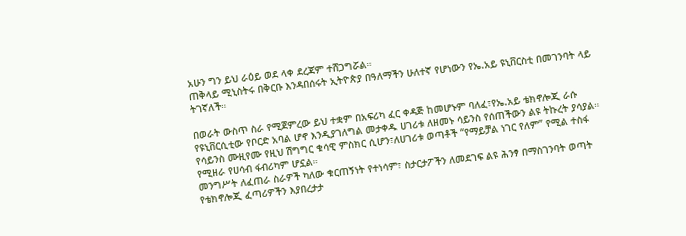አሁን ግን ይህ ራዕይ ወደ ላቀ ደረጃም ተሸጋግሯል።
ጠቅላይ ሚኒስትሩ በቅርቡ እንዳበሰሩት ኢትዮጵያ በዓለማችን ሁለተኛ የሆነውን የኤ.አይ ዩኒቨርስቲ በመገንባት ላይ ትገኛለች።

በወራት ውስጥ ስራ የሚጀምረው ይህ ተቋም በአፍሪካ ፈር ቀዳጅ ከመሆኑም ባለፈ፣የኤ.አይ ቴክኖሎጂ ራሱ የዩኒቨርሲቲው የቦርድ አባል ሆኖ እንዲያገለግል መታቀዱ ሀገሪቱ ለዘመኑ ሳይንስ የሰጠችውን ልዩ ትኩረት ያሳያል።
የሳይንስ ሙዚየሙ የዚህ ሽግግር ቁሳዊ ምስክር ሲሆን፣ለሀገሪቱ ወጣቶች “የማይቻል ነገር የለም” የሚል ተስፋ የሚዘራ የሀሳብ ፋብሪካም ሆኗል።
መንግሥት ለፈጠራ ስራዎች ካለው ቁርጠኝነት የተነሳም፣ ስታርታፖችን ለመደገፍ ልዩ ሕንፃ በማስገንባት ወጣት የቴክኖሎጂ ፈጣሪዎችን እያበረታታ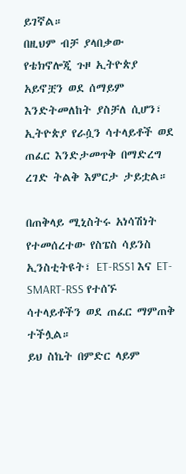ይገኛል።
በዚህም ብቻ ያላበቃው የቴክኖሎጂ ጉዞ ኢትዮጵያ አይኖቿን ወደ ሰማይም እንድትመለከት ያስቻለ ሲሆን፣ ኢትዮጵያ የራሷን ሳተላይቶች ወደ ጠፈር እንድታመጥቅ በማድረግ ረገድ ትልቅ እምርታ ታይቷል።

በጠቅላይ ሚኒስትሩ አነሳሽነት የተመሰረተው የስፔስ ሳይንስ ኢንስቲትዩት፣ ET-RSS1 እና ET-SMART-RSS የተሰኙ ሳተላይቶችን ወደ ጠፈር ማምጠቅ ተችሏል።
ይህ ስኬት በምድር ላይም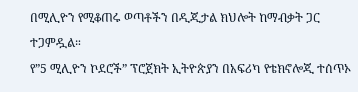በሚሊዮን የሚቆጠሩ ወጣቶችን በዲጂታል ክህሎት ከማብቃት ጋር ተጋምዷል።
የ”5 ሚሊዮን ኮደሮች” ፕሮጀክት ኢትዮጵያን በአፍሪካ የቴክኖሎጂ ተሰጥኦ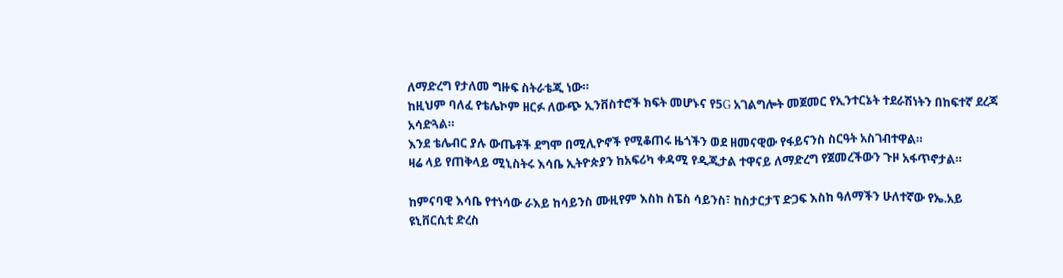ለማድረግ የታለመ ግዙፍ ስትራቴጂ ነው።
ከዚህም ባለፈ የቴሌኮም ዘርፉ ለውጭ ኢንቨስተሮች ክፍት መሆኑና የ5G አገልግሎት መጀመር የኢንተርኔት ተደራሽነትን በከፍተኛ ደረጃ አሳድጓል።
እንደ ቴሌብር ያሉ ውጤቶች ደግሞ በሚሊዮኖች የሚቆጠሩ ዜጎችን ወደ ዘመናዊው የፋይናንስ ስርዓት አስገብተዋል።
ዛሬ ላይ የጠቅላይ ሚኒስትሩ እሳቤ ኢትዮጵያን ከአፍሪካ ቀዳሚ የዲጂታል ተዋናይ ለማድረግ የጀመረችውን ጉዞ አፋጥኖታል።

ከምናባዊ እሳቤ የተነሳው ራእይ ከሳይንስ ሙዚየም እስከ ስፔስ ሳይንስ፣ ከስታርታፕ ድጋፍ እስከ ዓለማችን ሁለተኛው የኤ.አይ ዩኒቨርሲቲ ድረስ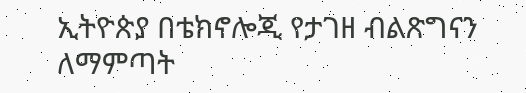ኢትዮጵያ በቴክኖሎጂ የታገዘ ብልጽግናን ለማምጣት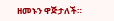ዘመኑን ዋጅታለች።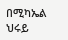በሚካኤል ህሩይ